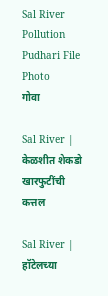Sal River Pollution  Pudhari File Photo
गोवा

Sal River | केळशीत शेकडो खारफुटींची कत्तल

Sal River | हॉटेलच्या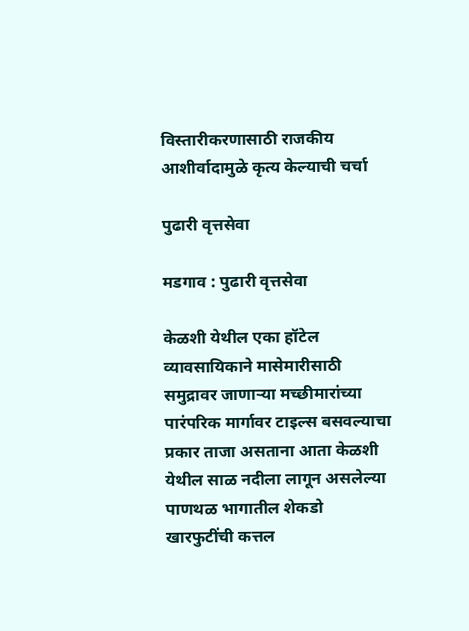विस्तारीकरणासाठी राजकीय आशीर्वादामुळे कृत्य केल्याची चर्चा

पुढारी वृत्तसेवा

मडगाव : पुढारी वृत्तसेवा

केळशी येथील एका हॉटेल व्यावसायिकाने मासेमारीसाठी समुद्रावर जाणाऱ्या मच्छीमारांच्या पारंपरिक मार्गावर टाइल्स बसवल्याचा प्रकार ताजा असताना आता केळशी येथील साळ नदीला लागून असलेल्या पाणथळ भागातील शेकडो खारफुटींची कत्तल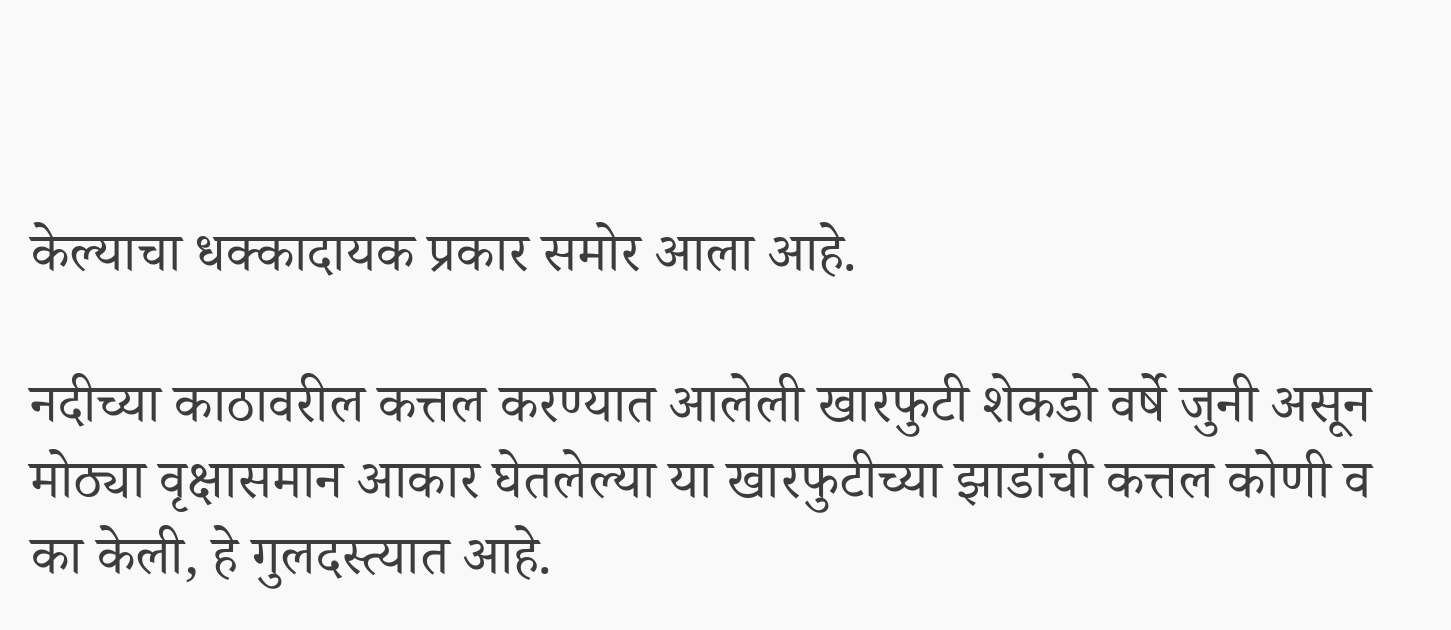केल्याचा धक्कादायक प्रकार समोर आला आहे.

नदीच्या काठावरील कत्तल करण्यात आलेली खारफुटी शेकडो वर्षे जुनी असून मोठ्या वृक्षासमान आकार घेतलेल्या या खारफुटीच्या झाडांची कत्तल कोणी व का केली, हे गुलदस्त्यात आहे.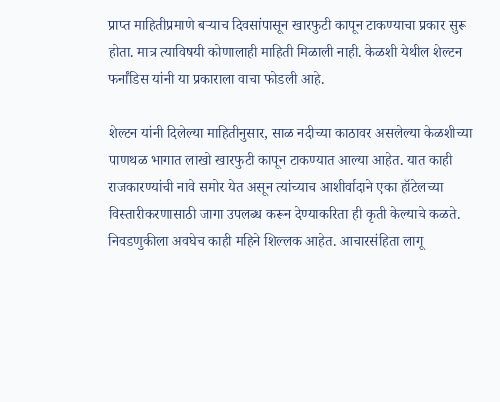प्राप्त माहितीप्रमाणे बऱ्याच दिवसांपासून खारफुटी कापून टाकण्याचा प्रकार सुरू होता. मात्र त्याविषयी कोणालाही माहिती मिळाली नाही. केळशी येथील शेल्टन फर्नांडिस यांनी या प्रकाराला वाचा फोडली आहे.

शेल्टन यांनी दिलेल्या माहितीनुसार, साळ नदीच्या काठावर असलेल्या केळशीच्या पाणथळ भागात लाखो खारफुटी कापून टाकण्यात आल्या आहेत. यात काही राजकारण्यांची नावे समोर येत असून त्यांच्याच आशीर्वादाने एका हॉटेलच्या विस्तारीकरणासाठी जागा उपलब्ध करून देण्याकरिता ही कृती केल्याचे कळते. निवडणुकीला अवघेच काही महिने शिल्लक आहेत. आचारसंहिता लागू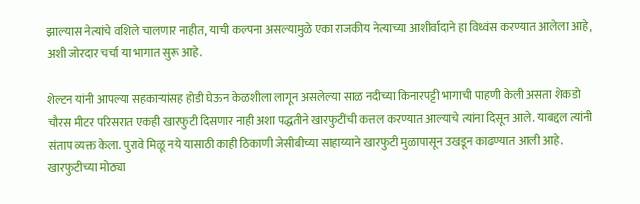झाल्यास नेत्यांचे वशिले चालणार नाहीत, याची कल्पना असल्यामुळे एका राजकीय नेत्याच्या आशीर्वादाने हा विध्वंस करण्यात आलेला आहे, अशी जोरदार चर्चा या भागात सुरू आहे.

शेल्टन यांनी आपल्या सहकाऱ्यांसह होडी घेऊन केळशीला लागून असलेल्या साळ नदीच्या किनारपट्टी भागाची पाहणी केली असता शेकडो चौरस मीटर परिसरात एकही खारफुटी दिसणार नाही अशा पद्धतीने खारफुटींची कत्तल करण्यात आल्याचे त्यांना दिसून आले. याबद्दल त्यांनी संताप व्यक्त केला. पुरावे मिळू नये यासाठी काही ठिकाणी जेसीबीच्या साहाय्याने खारफुटी मुळापासून उखडून काढण्यात आली आहे. खारफुटीच्या मोठ्या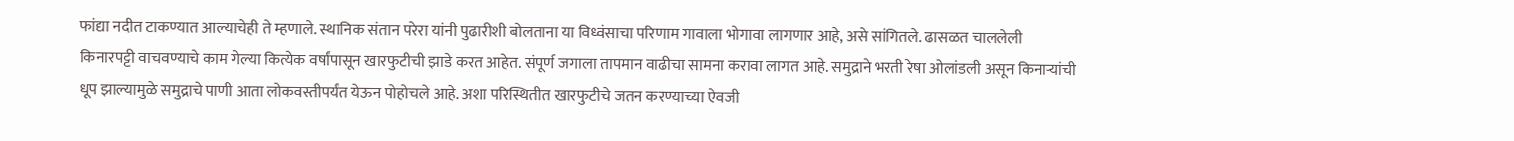फांद्या नदीत टाकण्यात आल्याचेही ते म्हणाले. स्थानिक संतान परेरा यांनी पुढारीशी बोलताना या विध्वंसाचा परिणाम गावाला भोगावा लागणार आहे, असे सांगितले. ढासळत चाललेली किनारपट्टी वाचवण्याचे काम गेल्या कित्येक वर्षांपासून खारफुटीची झाडे करत आहेत. संपूर्ण जगाला तापमान वाढीचा सामना करावा लागत आहे. समुद्राने भरती रेषा ओलांडली असून किनाऱ्यांची धूप झाल्यामुळे समुद्राचे पाणी आता लोकवस्तीपर्यंत येऊन पोहोचले आहे. अशा परिस्थितीत खारफुटीचे जतन करण्याच्या ऐवजी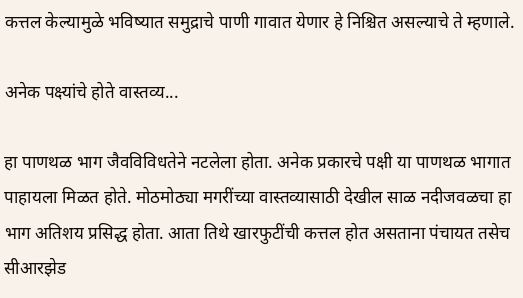कत्तल केल्यामुळे भविष्यात समुद्राचे पाणी गावात येणार हे निश्चित असल्याचे ते म्हणाले.

अनेक पक्ष्यांचे होते वास्तव्य...

हा पाणथळ भाग जैवविविधतेने नटलेला होता. अनेक प्रकारचे पक्षी या पाणथळ भागात पाहायला मिळत होते. मोठमोठ्या मगरींच्या वास्तव्यासाठी देखील साळ नदीजवळचा हा भाग अतिशय प्रसिद्ध होता. आता तिथे खारफुटींची कत्तल होत असताना पंचायत तसेच सीआरझेड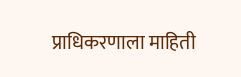प्राधिकरणाला माहिती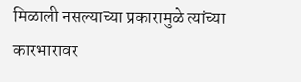मिळाली नसल्याच्या प्रकारामुळे त्यांच्या कारभारावर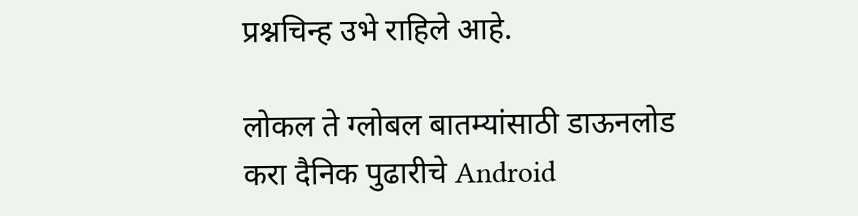प्रश्नचिन्ह उभे राहिले आहे.

लोकल ते ग्लोबल बातम्यांसाठी डाऊनलोड करा दैनिक पुढारीचे Android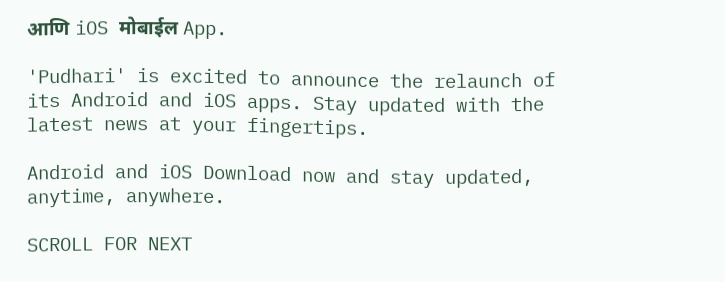आणि iOS मोबाईल App.

'Pudhari' is excited to announce the relaunch of its Android and iOS apps. Stay updated with the latest news at your fingertips.

Android and iOS Download now and stay updated, anytime, anywhere.

SCROLL FOR NEXT